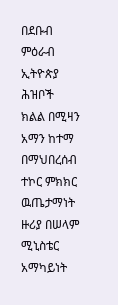በደቡብ ምዕራብ ኢትዮጵያ ሕዝቦች ክልል በሚዛን አማን ከተማ በማህበረሰብ ተኮር ምክክር ዉጤታማነት ዙሪያ በሠላም ሚኒስቴር አማካይነት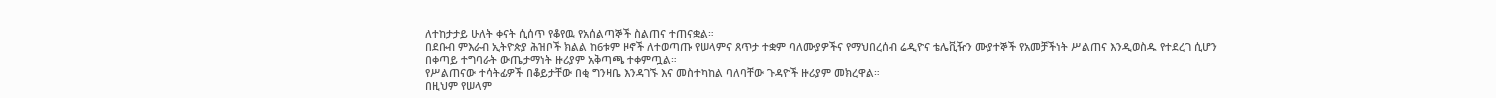ለተከታታይ ሁለት ቀናት ሲሰጥ የቆየዉ የአሰልጣኞች ስልጠና ተጠናቋል።
በደቡብ ምእራብ ኢትዮጵያ ሕዝቦች ክልል ከ6ቱም ዞኖች ለተወጣጡ የሠላምና ጸጥታ ተቋም ባለሙያዎችና የማህበረሰብ ሬዲዮና ቴሌቪዥን ሙያተኞች የአመቻችነት ሥልጠና እንዲወስዱ የተደረገ ሲሆን በቀጣይ ተግባራት ውጤታማነት ዙሪያም አቅጣጫ ተቀምጧል።
የሥልጠናው ተሳትፊዎች በቆይታቸው በቂ ግንዛቤ እንዳገኙ እና መስተካከል ባለባቸው ጉዳዮች ዙሪያም መክረዋል።
በዚህም የሠላም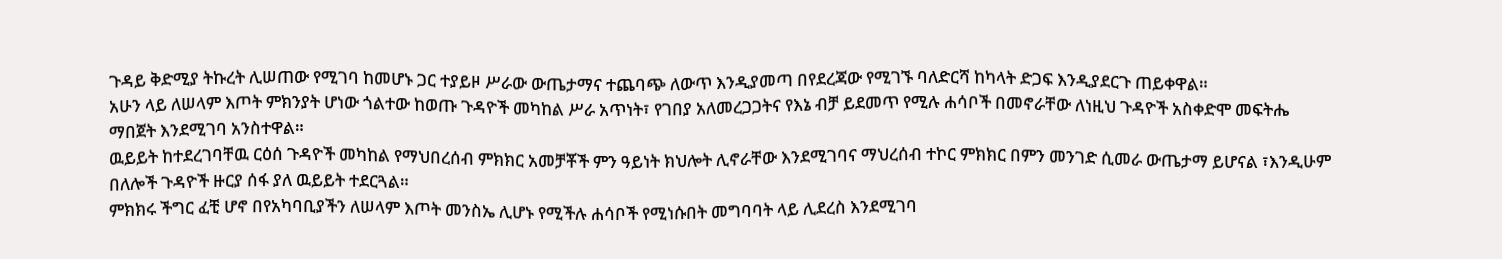ጉዳይ ቅድሚያ ትኩረት ሊሠጠው የሚገባ ከመሆኑ ጋር ተያይዞ ሥራው ውጤታማና ተጨባጭ ለውጥ እንዲያመጣ በየደረጃው የሚገኙ ባለድርሻ ከካላት ድጋፍ እንዲያደርጉ ጠይቀዋል።
አሁን ላይ ለሠላም እጦት ምክንያት ሆነው ጎልተው ከወጡ ጉዳዮች መካከል ሥራ አጥነት፣ የገበያ አለመረጋጋትና የእኔ ብቻ ይደመጥ የሚሉ ሐሳቦች በመኖራቸው ለነዚህ ጉዳዮች አስቀድሞ መፍትሔ ማበጀት እንደሚገባ አንስተዋል።
ዉይይት ከተደረገባቸዉ ርዕሰ ጉዳዮች መካከል የማህበረሰብ ምክክር አመቻቾች ምን ዓይነት ክህሎት ሊኖራቸው እንደሚገባና ማህረሰብ ተኮር ምክክር በምን መንገድ ሲመራ ውጤታማ ይሆናል ፣እንዲሁም በለሎች ጉዳዮች ዙርያ ሰፋ ያለ ዉይይት ተደርጓል።
ምክክሩ ችግር ፈቺ ሆኖ በየአካባቢያችን ለሠላም እጦት መንስኤ ሊሆኑ የሚችሉ ሐሳቦች የሚነሱበት መግባባት ላይ ሊደረስ እንደሚገባ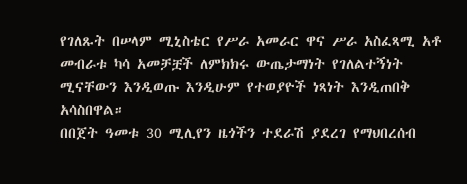የገለጹት በሠላም ሚኒስቴር የሥራ አመራር ዋና ሥራ አስፈጻሚ አቶ መብራቱ ካሳ አመቻቿች ለምክክሩ ውጤታማነት የገለልተኝነት ሚናቸውን እንዲወጡ እንዲሁም የተወያዮች ነጻነት እንዲጠበቅ አሳስበዋል።
በበጀት ዓመቱ 30 ሚሊየን ዜጎችን ተደራሽ ያደረገ የማህበረሰብ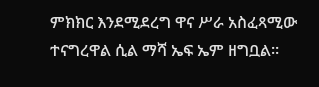ምክክር እንደሚደረግ ዋና ሥራ አስፈጻሚው ተናግረዋል ሲል ማሻ ኤፍ ኤም ዘግቧል።